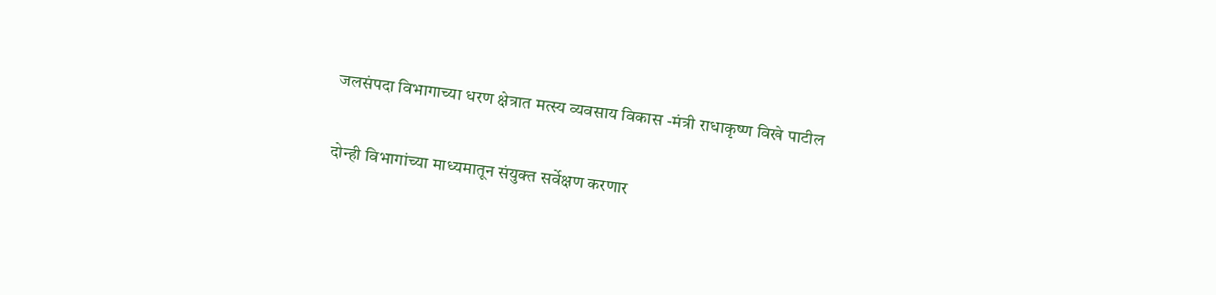जलसंपदा विभागाच्या धरण क्षेत्रात मत्स्य व्यवसाय विकास -मंत्री राधाकृष्ण विखे पाटील

दोन्ही विभागांच्या माध्यमातून संयुक्त सर्वेक्षण करणार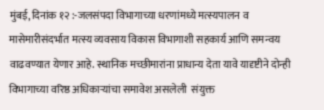मुंबई, दिनांक १२ :-जलसंपदा विभागाच्या धरणांमध्ये मत्स्यपालन व मासेमारीसंदर्भात मत्स्य व्यवसाय विकास विभागाशी सहकार्य आणि समन्वय वाढवण्यात येणार आहे. स्थानिक मच्छीमारांना प्राधान्य देता यावे यादृष्टीने दोन्ही विभागाच्या वरिष्ठ अधिकाऱ्यांचा समावेश असलेली  संयुक्त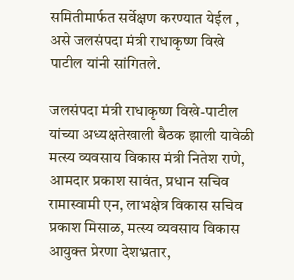समितीमार्फत सर्वेक्षण करण्यात येईल , असे जलसंपदा मंत्री राधाकृष्ण विखे पाटील यांनी सांगितले.

जलसंपदा मंत्री राधाकृष्ण विखे-पाटील यांच्या अध्यक्षतेखाली बैठक झाली यावेळी मत्स्य व्यवसाय विकास मंत्री नितेश राणे, आमदार प्रकाश सावंत, प्रधान सचिव रामास्वामी एन, लाभक्षेत्र विकास सचिव प्रकाश मिसाळ, मत्स्य व्यवसाय विकास आयुक्त प्रेरणा देशभ्रतार,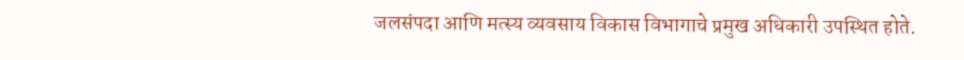जलसंपदा आणि मत्स्य व्यवसाय विकास विभागाचे प्रमुख अधिकारी उपस्थित होते.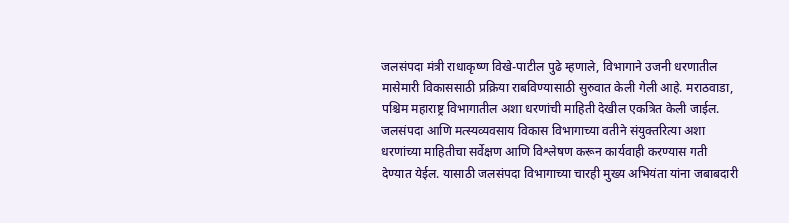जलसंपदा मंत्री राधाकृष्ण विखे-पाटील पुढे म्हणाले, विभागाने उजनी धरणातील मासेमारी विकाससाठी प्रक्रिया राबविण्यासाठी सुरुवात केली गेली आहे. मराठवाडा, पश्चिम महाराष्ट्र विभागातील अशा धरणांची माहिती देखील एकत्रित केली जाईल. जलसंपदा आणि मत्स्यव्यवसाय विकास विभागाच्या वतीने संयुक्तरित्या अशा धरणांच्या माहितीचा सर्वेक्षण आणि विश्लेषण करून कार्यवाही करण्यास गती देण्यात येईल. यासाठी जलसंपदा विभागाच्या चारही मुख्य अभियंता यांना जबाबदारी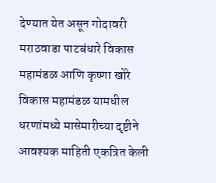देण्यात येत असून गोदावरी मराठवाडा पाटबंधारे विकास महामंडळ आणि कृष्णा खोरे विकास महामंडळ यामधील धरणांमध्ये मासेमारीच्या दृष्टीने आवश्यक माहिती एकत्रित केली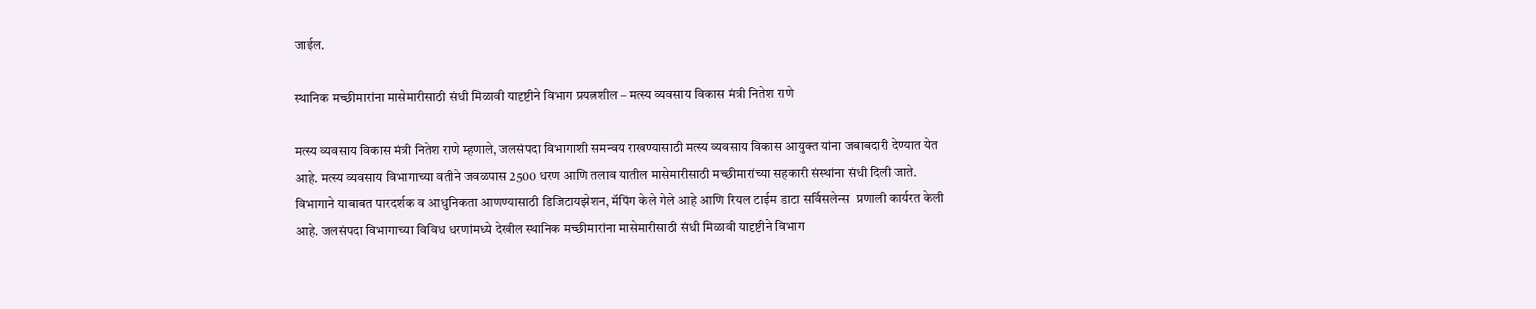जाईल.

स्थानिक मच्छीमारांना मासेमारीसाठी संधी मिळावी यादृष्टीने विभाग प्रयत्नशील – मत्स्य व्यवसाय विकास मंत्री नितेश राणे

मत्स्य व्यवसाय विकास मंत्री नितेश राणे म्हणाले, जलसंपदा विभागाशी समन्वय राखण्यासाठी मत्स्य व्यवसाय विकास आयुक्त यांना जबाबदारी देण्यात येत आहे. मत्स्य व्यवसाय विभागाच्या वतीने जवळपास 2500 धरण आणि तलाव यातील मासेमारीसाठी मच्छीमारांच्या सहकारी संस्थांना संधी दिली जाते. विभागाने याबाबत पारदर्शक व आधुनिकता आणण्यासाठी डिजिटायझेशन, मॅपिंग केले गेले आहे आणि रियल टाईम डाटा सर्विसलेन्स  प्रणाली कार्यरत केली आहे. जलसंपदा विभागाच्या विविध धरणांमध्ये देखील स्थानिक मच्छीमारांना मासेमारीसाठी संधी मिळावी यादृष्टीने विभाग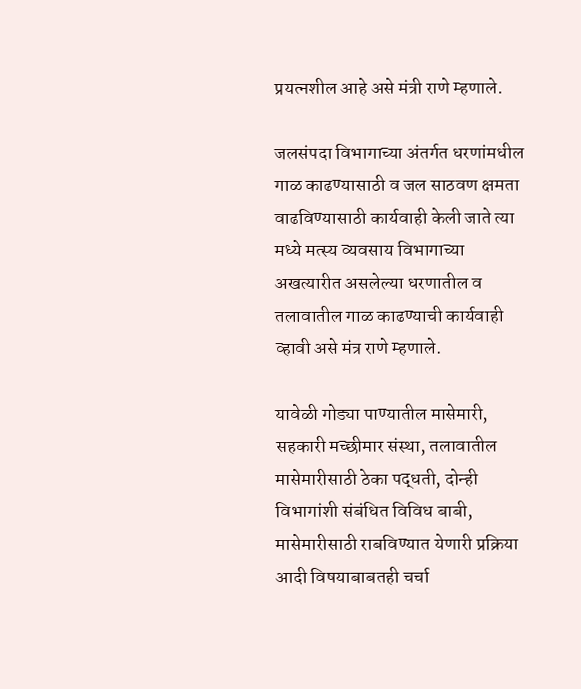प्रयत्नशील आहे असे मंत्री राणे म्हणाले.

जलसंपदा विभागाच्या अंतर्गत धरणांमधील गाळ काढण्यासाठी व जल साठवण क्षमता वाढविण्यासाठी कार्यवाही केली जाते त्या मध्ये मत्स्य व्यवसाय विभागाच्या अखत्यारीत असलेल्या धरणातील व तलावातील गाळ काढण्याची कार्यवाही व्हावी असे मंत्र राणे म्हणाले.

यावेळी गोड्या पाण्यातील मासेमारी, सहकारी मच्छीमार संस्था, तलावातील मासेमारीसाठी ठेका पद्धती, दोन्ही विभागांशी संबंधित विविध बाबी, मासेमारीसाठी राबविण्यात येणारी प्रक्रिया आदी विषयाबाबतही चर्चा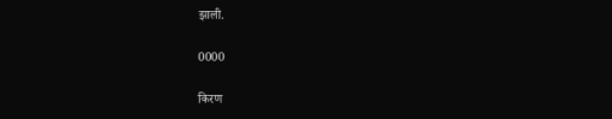झाली.

0000

किरण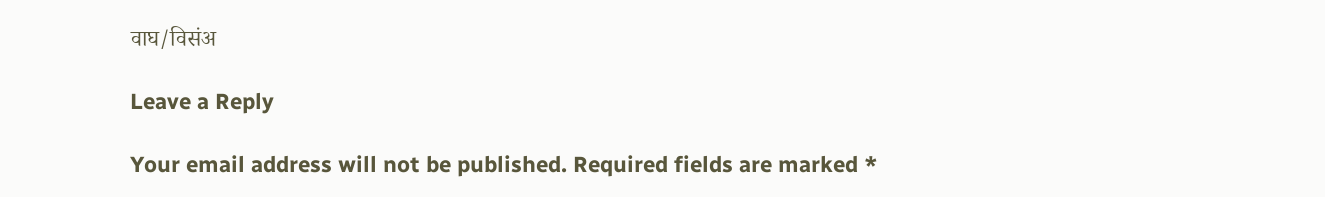वाघ/विसंअ

Leave a Reply

Your email address will not be published. Required fields are marked *